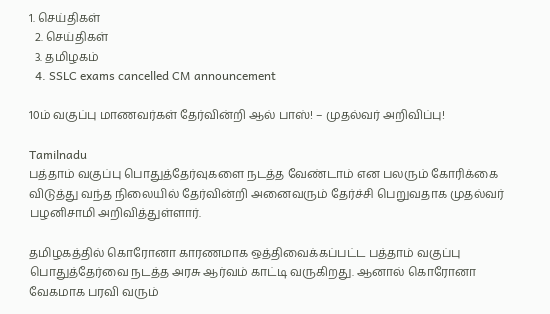1. செய்திகள்
  2. செய்திகள்
  3. த‌மிழக‌ம்
  4. SSLC exams cancelled CM announcement

10ம் வகுப்பு மாணவர்கள் தேர்வின்றி ஆல் பாஸ்! – முதல்வர் அறிவிப்பு!

Tamilnadu
பத்தாம் வகுப்பு பொதுத்தேர்வுகளை நடத்த வேண்டாம் என பலரும் கோரிக்கை விடுத்து வந்த நிலையில் தேர்வின்றி அனைவரும் தேர்ச்சி பெறுவதாக முதல்வர் பழனிசாமி அறிவித்துள்ளார்.

தமிழகத்தில் கொரோனா காரணமாக ஒத்திவைக்கப்பட்ட பத்தாம் வகுப்பு பொதுத்தேர்வை நடத்த அரசு ஆர்வம் காட்டி வருகிறது. ஆனால் கொரோனா வேகமாக பரவி வரும்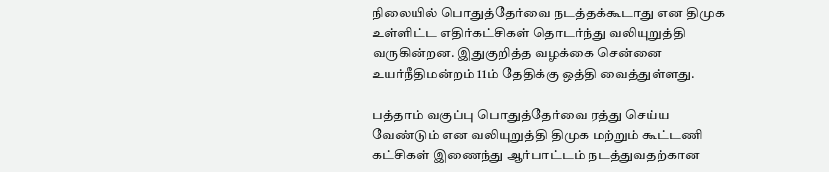நிலையில் பொதுத்தேர்வை நடத்தக்கூடாது என திமுக உள்ளிட்ட எதிர்கட்சிகள் தொடர்ந்து வலியுறுத்தி வருகின்றன. இதுகுறித்த வழக்கை சென்னை உயர்நீதிமன்றம் 11ம் தேதிக்கு ஒத்தி வைத்துள்ளது.

பத்தாம் வகுப்பு பொதுத்தேர்வை ரத்து செய்ய வேண்டும் என வலியுறுத்தி திமுக மற்றும் கூட்டணி கட்சிகள் இணைந்து ஆர்பாட்டம் நடத்துவதற்கான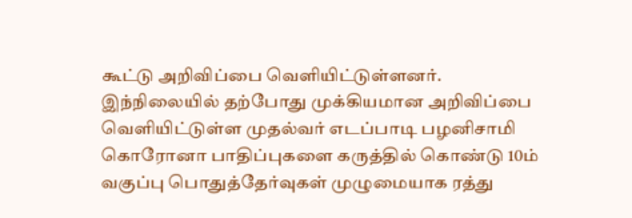கூட்டு அறிவிப்பை வெளியிட்டுள்ளனர். இந்நிலையில் தற்போது முக்கியமான அறிவிப்பை வெளியிட்டுள்ள முதல்வர் எடப்பாடி பழனிசாமி கொரோனா பாதிப்புகளை கருத்தில் கொண்டு 10ம் வகுப்பு பொதுத்தேர்வுகள் முழுமையாக ரத்து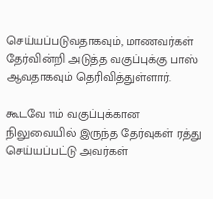செய்யப்படுவதாகவும், மாணவர்கள் தேர்வின்றி அடுத்த வகுப்புக்கு பாஸ் ஆவதாகவும் தெரிவித்துள்ளார்.

கூடவே 11ம் வகுப்புக்கான நிலுவையில் இருந்த தேர்வுகள் ரத்து செய்யப்பட்டு அவர்கள்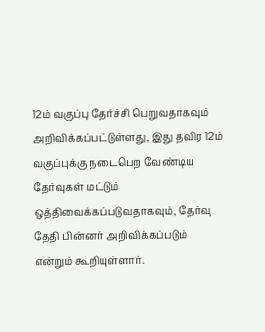12ம் வகுப்பு தேர்ச்சி பெறுவதாகவும் அறிவிக்கப்பட்டுள்ளது, இது தவிர 12ம் வகுப்புக்கு நடைபெற வேண்டிய தேர்வுகள் மட்டும் ஒத்திவைக்கப்படுவதாகவும், தேர்வு தேதி பின்னர் அறிவிக்கப்படும் என்றும் கூறியுள்ளார்.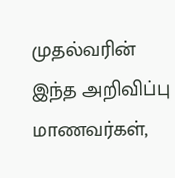முதல்வரின் இந்த அறிவிப்பு மாணவர்கள்,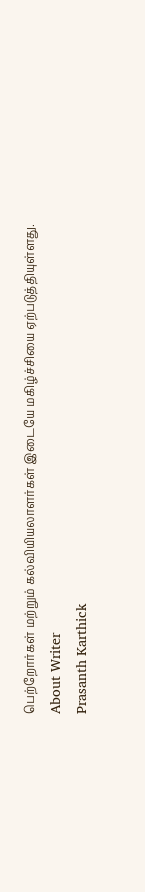பெற்றோர்கள் மற்றும் கல்வியியலாளர்கள் இடையே மகிழ்ச்சியை ஏற்படுத்தியுள்ளது.
About Writer
Prasanth Karthick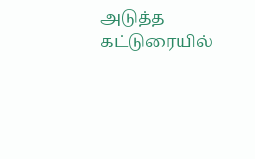அடுத்த கட்டுரையில்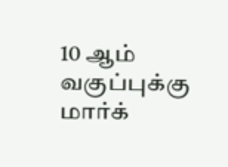10 ஆம் வகுப்புக்கு மார்க்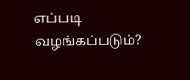எப்படி வழங்கப்படும்?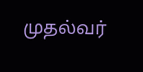முதல்வர்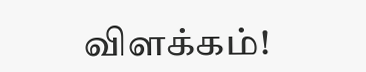விளக்கம்!